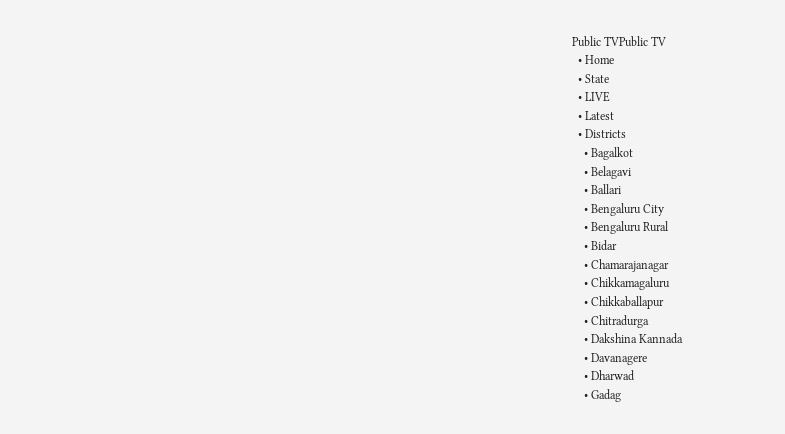Public TVPublic TV
  • Home
  • State
  • LIVE
  • Latest
  • Districts
    • Bagalkot
    • Belagavi
    • Ballari
    • Bengaluru City
    • Bengaluru Rural
    • Bidar
    • Chamarajanagar
    • Chikkamagaluru
    • Chikkaballapur
    • Chitradurga
    • Dakshina Kannada
    • Davanagere
    • Dharwad
    • Gadag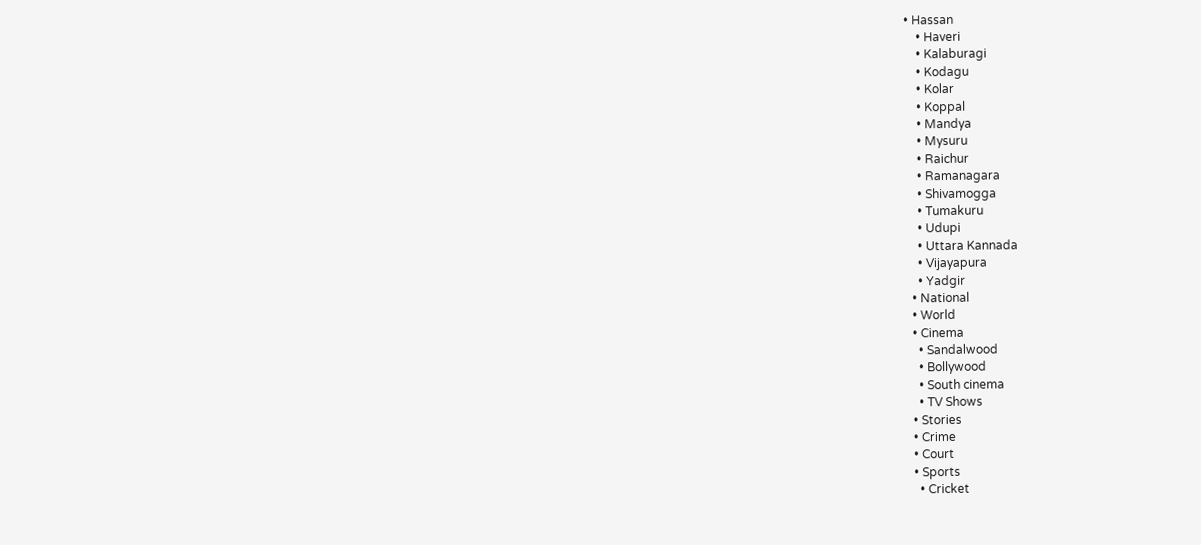• Hassan
    • Haveri
    • Kalaburagi
    • Kodagu
    • Kolar
    • Koppal
    • Mandya
    • Mysuru
    • Raichur
    • Ramanagara
    • Shivamogga
    • Tumakuru
    • Udupi
    • Uttara Kannada
    • Vijayapura
    • Yadgir
  • National
  • World
  • Cinema
    • Sandalwood
    • Bollywood
    • South cinema
    • TV Shows
  • Stories
  • Crime
  • Court
  • Sports
    • Cricket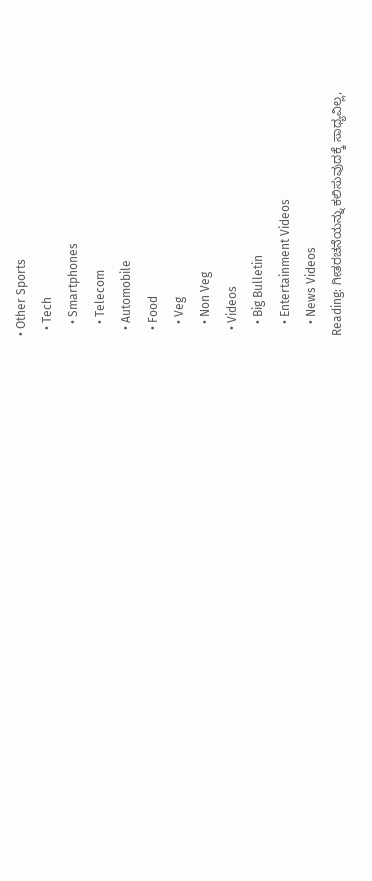• Other Sports
  • Tech
    • Smartphones
    • Telecom
  • Automobile
  • Food
    • Veg
    • Non Veg
  • Videos
    • Big Bulletin
    • Entertainment Videos
    • News Videos
Reading: ಗೀತರಚನೆಯನ್ನು ಕಲಿಸುವುದಕ್ಕೆ ಸಾಧ್ಯವಿಲ್ಲ,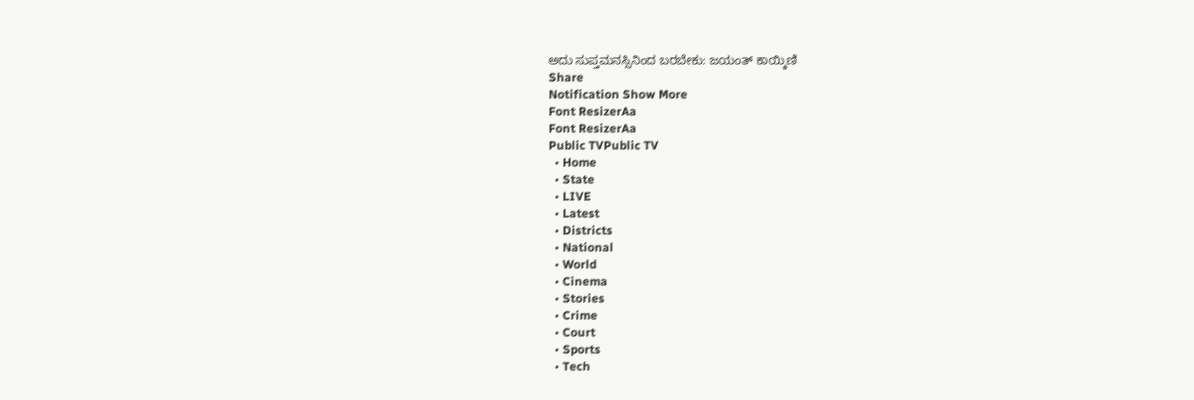ಅದು ಸುಪ್ತಮನಸ್ಸಿನಿಂದ ಬರಬೇಕು: ಜಯಂತ್‌ ಕಾಯ್ಕಿಣಿ
Share
Notification Show More
Font ResizerAa
Font ResizerAa
Public TVPublic TV
  • Home
  • State
  • LIVE
  • Latest
  • Districts
  • National
  • World
  • Cinema
  • Stories
  • Crime
  • Court
  • Sports
  • Tech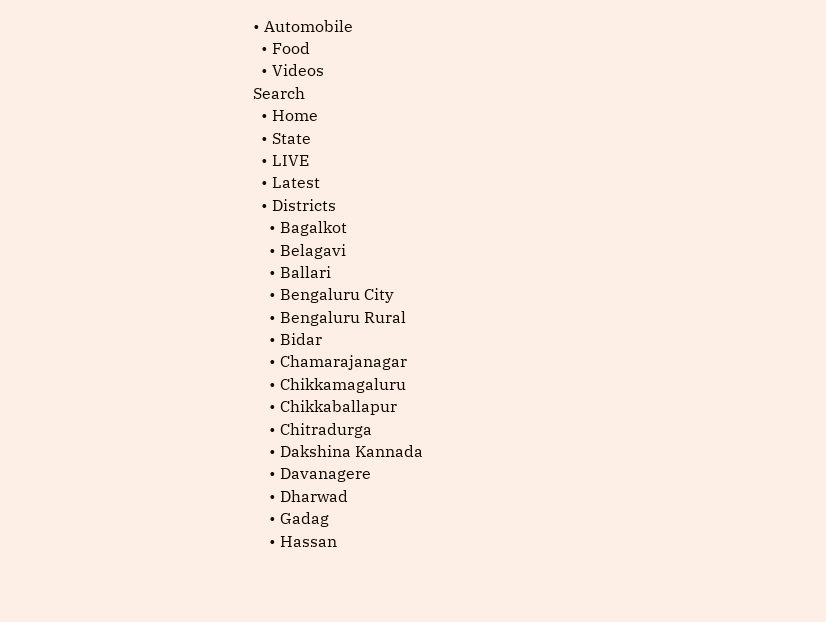• Automobile
  • Food
  • Videos
Search
  • Home
  • State
  • LIVE
  • Latest
  • Districts
    • Bagalkot
    • Belagavi
    • Ballari
    • Bengaluru City
    • Bengaluru Rural
    • Bidar
    • Chamarajanagar
    • Chikkamagaluru
    • Chikkaballapur
    • Chitradurga
    • Dakshina Kannada
    • Davanagere
    • Dharwad
    • Gadag
    • Hassan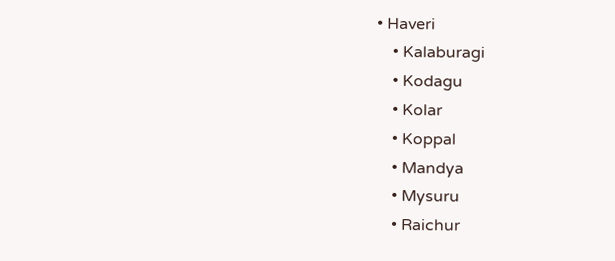• Haveri
    • Kalaburagi
    • Kodagu
    • Kolar
    • Koppal
    • Mandya
    • Mysuru
    • Raichur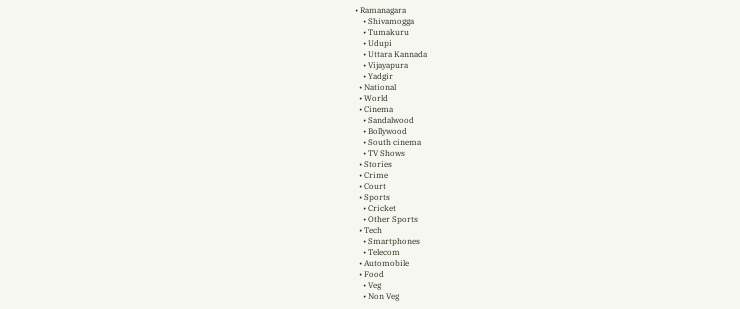• Ramanagara
    • Shivamogga
    • Tumakuru
    • Udupi
    • Uttara Kannada
    • Vijayapura
    • Yadgir
  • National
  • World
  • Cinema
    • Sandalwood
    • Bollywood
    • South cinema
    • TV Shows
  • Stories
  • Crime
  • Court
  • Sports
    • Cricket
    • Other Sports
  • Tech
    • Smartphones
    • Telecom
  • Automobile
  • Food
    • Veg
    • Non Veg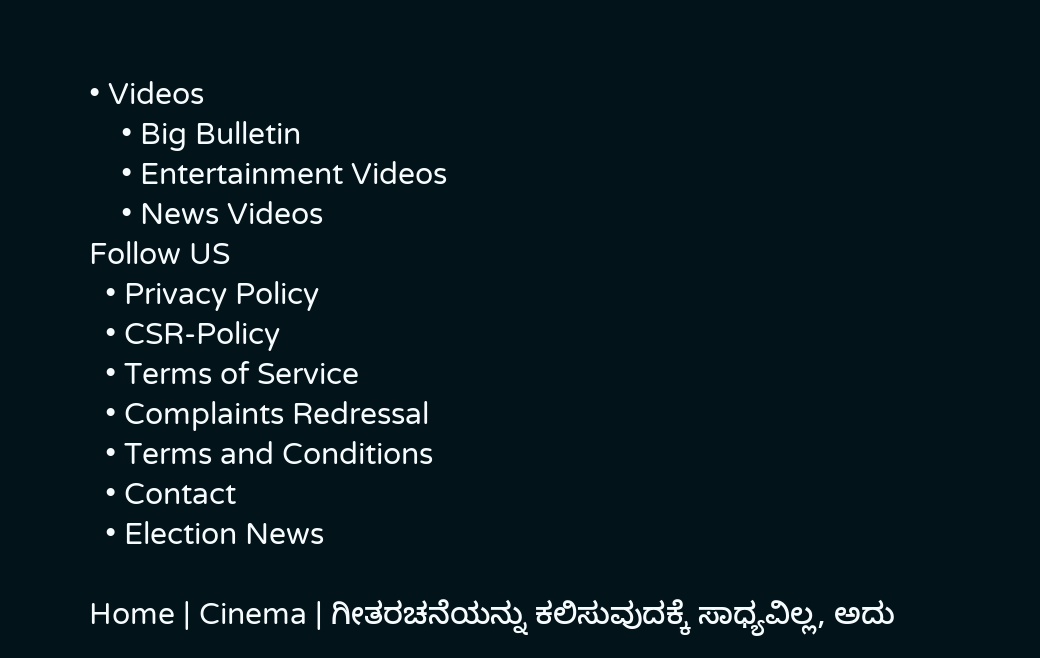• Videos
    • Big Bulletin
    • Entertainment Videos
    • News Videos
Follow US
  • Privacy Policy
  • CSR-Policy
  • Terms of Service
  • Complaints Redressal
  • Terms and Conditions
  • Contact
  • Election News

Home | Cinema | ಗೀತರಚನೆಯನ್ನು ಕಲಿಸುವುದಕ್ಕೆ ಸಾಧ್ಯವಿಲ್ಲ, ಅದು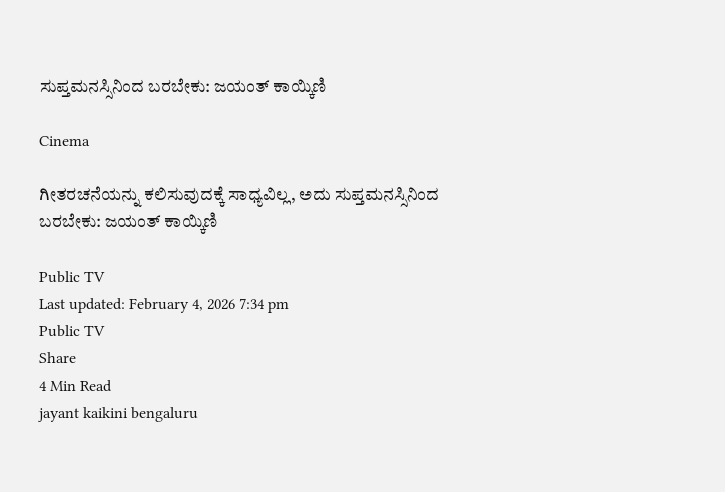ಸುಪ್ತಮನಸ್ಸಿನಿಂದ ಬರಬೇಕು: ಜಯಂತ್‌ ಕಾಯ್ಕಿಣಿ

Cinema

ಗೀತರಚನೆಯನ್ನು ಕಲಿಸುವುದಕ್ಕೆ ಸಾಧ್ಯವಿಲ್ಲ, ಅದು ಸುಪ್ತಮನಸ್ಸಿನಿಂದ ಬರಬೇಕು: ಜಯಂತ್‌ ಕಾಯ್ಕಿಣಿ

Public TV
Last updated: February 4, 2026 7:34 pm
Public TV
Share
4 Min Read
jayant kaikini bengaluru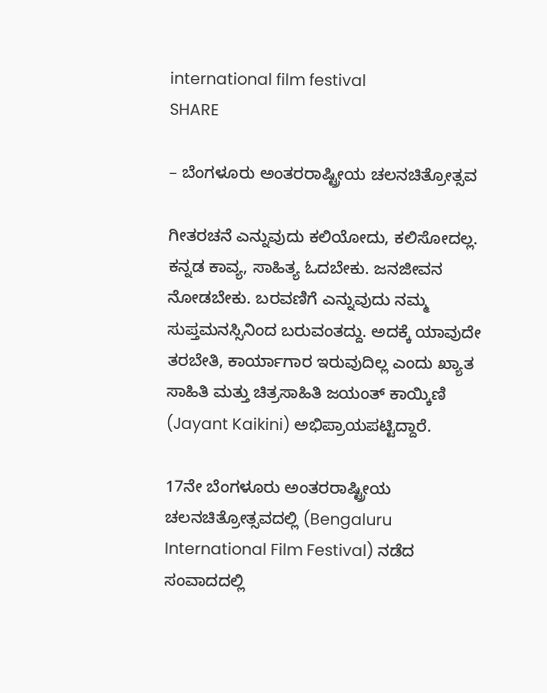international film festival
SHARE

– ಬೆಂಗಳೂರು ಅಂತರರಾಷ್ಟ್ರೀಯ ಚಲನಚಿತ್ರೋತ್ಸವ

ಗೀತರಚನೆ ಎನ್ನುವುದು ಕಲಿಯೋದು, ಕಲಿಸೋದಲ್ಲ. ಕನ್ನಡ ಕಾವ್ಯ, ಸಾಹಿತ್ಯ ಓದಬೇಕು. ಜನಜೀವನ ನೋಡಬೇಕು. ಬರವಣಿಗೆ ಎನ್ನುವುದು ನಮ್ಮ ಸುಪ್ತಮನಸ್ಸಿನಿಂದ ಬರುವಂತದ್ದು. ಅದಕ್ಕೆ ಯಾವುದೇ ತರಬೇತಿ, ಕಾರ್ಯಾಗಾರ ಇರುವುದಿಲ್ಲ ಎಂದು ಖ್ಯಾತ ಸಾಹಿತಿ ಮತ್ತು ಚಿತ್ರಸಾಹಿತಿ ಜಯಂತ್‌ ಕಾಯ್ಕಿಣಿ (Jayant Kaikini) ಅಭಿಪ್ರಾಯಪಟ್ಟಿದ್ದಾರೆ.

17ನೇ ಬೆಂಗಳೂರು ಅಂತರರಾಷ್ಟ್ರೀಯ ಚಲನಚಿತ್ರೋತ್ಸವದಲ್ಲಿ (Bengaluru International Film Festival) ನಡೆದ ಸಂವಾದದಲ್ಲಿ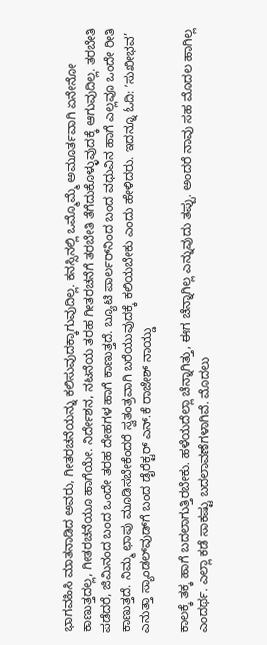ಭಾಗವಹಿಸಿ ಮಾತನಾಡಿದ ಅವರು, ಗೀತರಚನೆಯನ್ನು ಕಲಿಸುವುದಕ್ಕಾಗುವುದಿಲ್ಲ. ಕನಸ್ಸಿನಲ್ಲಿ ಒಮ್ಮೊಮ್ಮೆ ಅಮೂರ್ತವಾಗಿ ಏನೇನೋ ಕಾಣುತ್ತದಲ್ಲ, ಗೀತರಚನೆಯೂ ಹಾಗೆಯೇ. ನಿರ್ದೇಶನ, ನಟನೆಯ ತರಹ ಗೀತರಚನೆಗೆ ತರಬೇತಿ ತೆಗೆದುಕೊಳ್ಳುವುದಕ್ಕೆ ಆಗುವುದಿಲ್ಲ. ತರಬೇತಿ ಪಡೆದರೆ, ಜಿಮಿನಂದ ಬಂದ ಒಂದೇ ತರಹ ದೇಹಗಳ ಹಾಗೆ ಕಾಣುತ್ತದೆ. ಬ್ಯೂಟಿ ಪಾರ್ಲರ್‌ನಿಂದ ಬಂದ ವಧುವಿನ ಹಾಗೆ ಎಲ್ಲವೂ ಒಂದೇ ರೀತಿ ಕಾಣುತ್ತದೆ. ನಿಮ್ಮ ಛಾಪು ಮೂಡಿಸಬೇಕೆಂದರೆ ಸ್ವತಂತ್ರವಾಗಿ ಬರೆಯುವುದಕ್ಕೆ ಕಲಿಯಬೇಕು ಎಂದು ಹೇಳಿದರು. ಇದನ್ನೂ ಓದಿ: ʼಸುಖೀಭವ’ ಎನುತ್ತಾ ಸ್ಯಾಂಡಲ್‌ವುಡ್‌ಗೆ ಬಂದ ಡೈರೆಕ್ಟರ್ ಎನ್.ಕೆ ರಾಜೇಶ್ ನಾಯ್ಡು

ಕಾಲಕ್ಕೆ ತಕ್ಕ ಹಾಗೆ ಬದಲಾಗುತ್ತಿರಬೇಕು. ಹಳೆಯದೆಲ್ಲಾ ಚೆನ್ನಾಗಿತ್ತು, ಈಗ ಚೆನ್ನಾಗಿಲ್ಲ ಎನ್ನುವುದು ತಪ್ಪು. ಅಂದರೆ ನಾವು ಸಹ ಮೊದಲ ಹಾಗಿಲ್ಲ ಎಂದರ್ಥ. ಎಲ್ಲಾ ಕಡೆ ಸಾಕಷ್ಟು ಬದಲಾವಣೆಗಳಾಗಿವೆ. ಮೊದಲು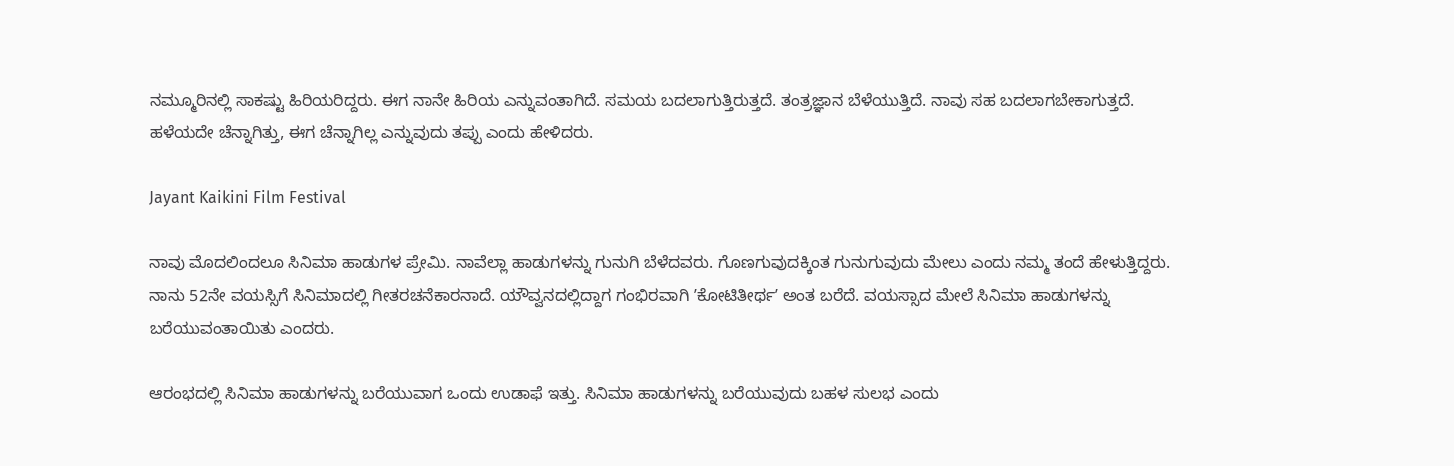ನಮ್ಮೂರಿನಲ್ಲಿ ಸಾಕಷ್ಟು ಹಿರಿಯರಿದ್ದರು. ಈಗ ನಾನೇ ಹಿರಿಯ ಎನ್ನುವಂತಾಗಿದೆ. ಸಮಯ ಬದಲಾಗುತ್ತಿರುತ್ತದೆ. ತಂತ್ರಜ್ಞಾನ ಬೆಳೆಯುತ್ತಿದೆ. ನಾವು ಸಹ ಬದಲಾಗಬೇಕಾಗುತ್ತದೆ. ಹಳೆಯದೇ ಚೆನ್ನಾಗಿತ್ತು, ಈಗ ಚೆನ್ನಾಗಿಲ್ಲ ಎನ್ನುವುದು ತಪ್ಪು ಎಂದು ಹೇಳಿದರು.

Jayant Kaikini Film Festival

ನಾವು ಮೊದಲಿಂದಲೂ ಸಿನಿಮಾ ಹಾಡುಗಳ ಪ್ರೇಮಿ. ನಾವೆಲ್ಲಾ ಹಾಡುಗಳನ್ನು ಗುನುಗಿ ಬೆಳೆದವರು. ಗೊಣಗುವುದಕ್ಕಿಂತ ಗುನುಗುವುದು ಮೇಲು ಎಂದು ನಮ್ಮ ತಂದೆ ಹೇಳುತ್ತಿದ್ದರು. ನಾನು 52ನೇ ವಯಸ್ಸಿಗೆ ಸಿನಿಮಾದಲ್ಲಿ ಗೀತರಚನೆಕಾರನಾದೆ. ಯೌವ್ವನದಲ್ಲಿದ್ದಾಗ ಗಂಭಿರವಾಗಿ ʼಕೋಟಿತೀರ್ಥʼ ಅಂತ ಬರೆದೆ. ವಯಸ್ಸಾದ ಮೇಲೆ ಸಿನಿಮಾ ಹಾಡುಗಳನ್ನು ಬರೆಯುವಂತಾಯಿತು ಎಂದರು.

ಆರಂಭದಲ್ಲಿ ಸಿನಿಮಾ ಹಾಡುಗಳನ್ನು ಬರೆಯುವಾಗ ಒಂದು ಉಡಾಫೆ ಇತ್ತು. ಸಿನಿಮಾ ಹಾಡುಗಳನ್ನು ಬರೆಯುವುದು ಬಹಳ ಸುಲಭ ಎಂದು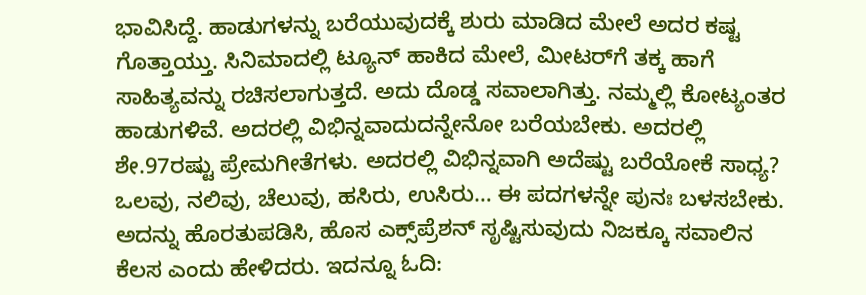ಭಾವಿಸಿದ್ದೆ. ಹಾಡುಗಳನ್ನು ಬರೆಯುವುದಕ್ಕೆ ಶುರು ಮಾಡಿದ ಮೇಲೆ ಅದರ ಕಷ್ಟ ಗೊತ್ತಾಯ್ತು. ಸಿನಿಮಾದಲ್ಲಿ ಟ್ಯೂನ್‌ ಹಾಕಿದ ಮೇಲೆ, ಮೀಟರ್‌ಗೆ ತಕ್ಕ ಹಾಗೆ ಸಾಹಿತ್ಯವನ್ನು ರಚಿಸಲಾಗುತ್ತದೆ. ಅದು ದೊಡ್ಡ ಸವಾಲಾಗಿತ್ತು. ನಮ್ಮಲ್ಲಿ ಕೋಟ್ಯಂತರ ಹಾಡುಗಳಿವೆ. ಅದರಲ್ಲಿ ವಿಭಿನ್ನವಾದುದನ್ನೇನೋ ಬರೆಯಬೇಕು. ಅದರಲ್ಲಿ ಶೇ.97ರಷ್ಟು ಪ್ರೇಮಗೀತೆಗಳು. ಅದರಲ್ಲಿ ವಿಭಿನ್ನವಾಗಿ ಅದೆಷ್ಟು ಬರೆಯೋಕೆ ಸಾಧ್ಯ? ಒಲವು, ನಲಿವು, ಚೆಲುವು, ಹಸಿರು, ಉಸಿರು… ಈ ಪದಗಳನ್ನೇ ಪುನಃ ಬಳಸಬೇಕು. ಅದನ್ನು ಹೊರತುಪಡಿಸಿ, ಹೊಸ ಎಕ್ಸ್‌ಪ್ರೆಶನ್‌ ಸೃಷ್ಟಿಸುವುದು ನಿಜಕ್ಕೂ ಸವಾಲಿನ ಕೆಲಸ ಎಂದು ಹೇಳಿದರು. ಇದನ್ನೂ ಓದಿ: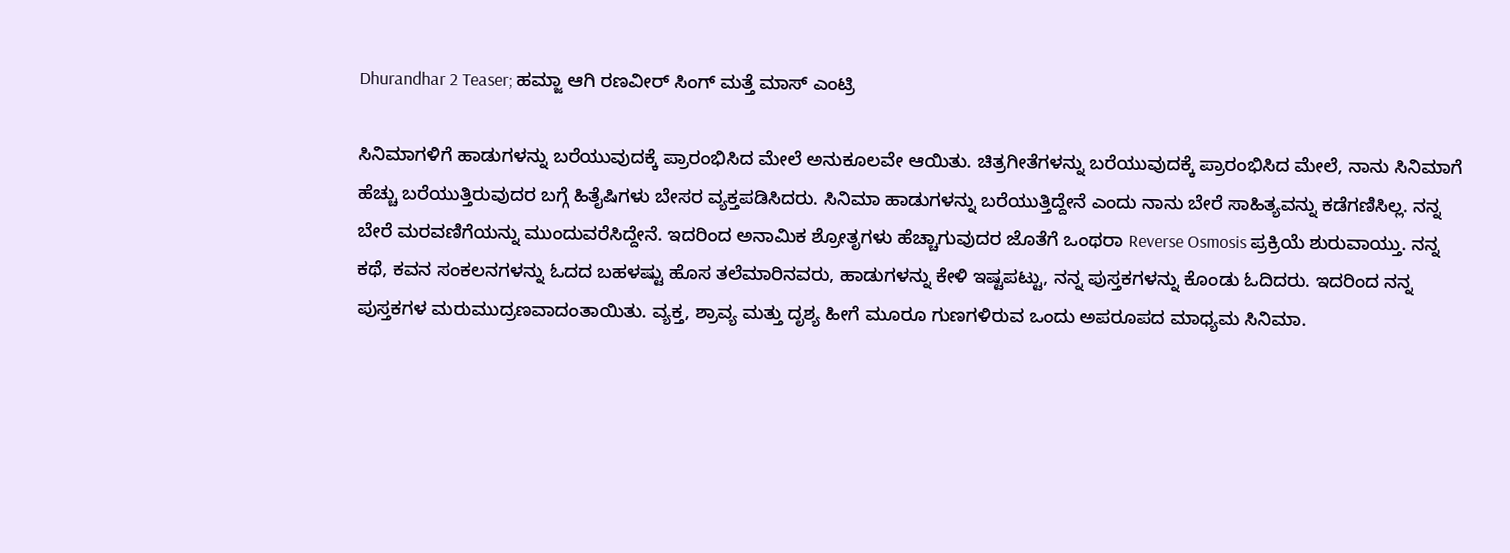Dhurandhar 2 Teaser; ಹಮ್ಜಾ ಆಗಿ ರಣವೀರ್ ಸಿಂಗ್ ಮತ್ತೆ ಮಾಸ್ ಎಂಟ್ರಿ

ಸಿನಿಮಾಗಳಿಗೆ ಹಾಡುಗಳನ್ನು ಬರೆಯುವುದಕ್ಕೆ ಪ್ರಾರಂಭಿಸಿದ ಮೇಲೆ ಅನುಕೂಲವೇ ಆಯಿತು. ಚಿತ್ರಗೀತೆಗಳನ್ನು ಬರೆಯುವುದಕ್ಕೆ ಪ್ರಾರಂಭಿಸಿದ ಮೇಲೆ, ನಾನು ಸಿನಿಮಾಗೆ ಹೆಚ್ಚು ಬರೆಯುತ್ತಿರುವುದರ ಬಗ್ಗೆ ಹಿತೈಷಿಗಳು ಬೇಸರ ವ್ಯಕ್ತಪಡಿಸಿದರು. ಸಿನಿಮಾ ಹಾಡುಗಳನ್ನು ಬರೆಯುತ್ತಿದ್ದೇನೆ ಎಂದು ನಾನು ಬೇರೆ ಸಾಹಿತ್ಯವನ್ನು ಕಡೆಗಣಿಸಿಲ್ಲ. ನನ್ನ ಬೇರೆ ಮರವಣಿಗೆಯನ್ನು ಮುಂದುವರೆಸಿದ್ದೇನೆ. ಇದರಿಂದ ಅನಾಮಿಕ ಶ್ರೋತೃಗಳು ಹೆಚ್ಚಾಗುವುದರ ಜೊತೆಗೆ ಒಂಥರಾ Reverse Osmosis ಪ್ರಕ್ರಿಯೆ ಶುರುವಾಯ್ತು. ನನ್ನ ಕಥೆ, ಕವನ ಸಂಕಲನಗಳನ್ನು ಓದದ ಬಹಳಷ್ಟು ಹೊಸ ತಲೆಮಾರಿನವರು, ಹಾಡುಗಳನ್ನು ಕೇಳಿ ಇಷ್ಟಪಟ್ಟು, ನನ್ನ ಪುಸ್ತಕಗಳನ್ನು ಕೊಂಡು ಓದಿದರು. ಇದರಿಂದ ನನ್ನ ಪುಸ್ತಕಗಳ ಮರುಮುದ್ರಣವಾದಂತಾಯಿತು. ವ್ಯಕ್ತ, ಶ್ರಾವ್ಯ ಮತ್ತು ದೃಶ್ಯ ಹೀಗೆ ಮೂರೂ ಗುಣಗಳಿರುವ ಒಂದು ಅಪರೂಪದ ಮಾಧ್ಯಮ ಸಿನಿಮಾ.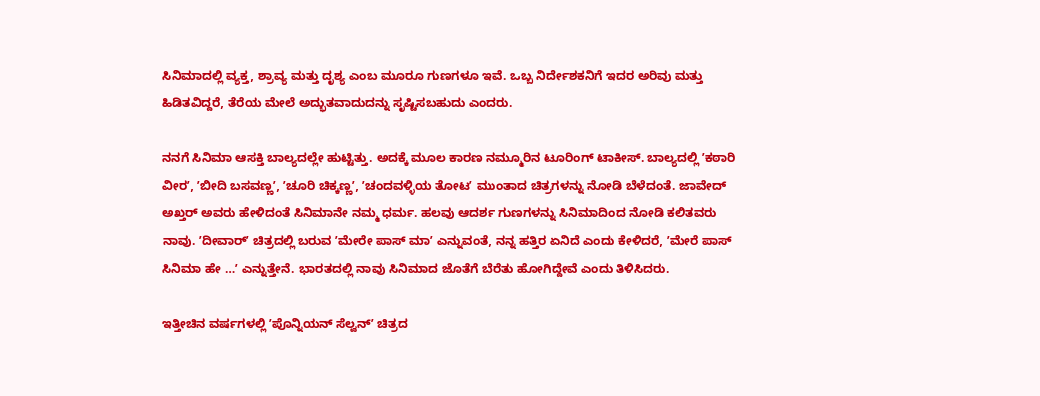ಸಿನಿಮಾದಲ್ಲಿ ವ್ಯಕ್ತ, ಶ್ರಾವ್ಯ ಮತ್ತು ದೃಶ್ಯ ಎಂಬ ಮೂರೂ ಗುಣಗಳೂ ಇವೆ. ಒಬ್ಬ ನಿರ್ದೇಶಕನಿಗೆ ಇದರ ಅರಿವು ಮತ್ತು ಹಿಡಿತವಿದ್ದರೆ, ತೆರೆಯ ಮೇಲೆ ಅದ್ಭುತವಾದುದನ್ನು ಸೃಷ್ಟಿಸಬಹುದು ಎಂದರು.

ನನಗೆ ಸಿನಿಮಾ ಆಸಕ್ತಿ ಬಾಲ್ಯದಲ್ಲೇ ಹುಟ್ಟಿತ್ತು. ಅದಕ್ಕೆ ಮೂಲ ಕಾರಣ ನಮ್ಮೂರಿನ ಟೂರಿಂಗ್‌ ಟಾಕೀಸ್‌. ಬಾಲ್ಯದಲ್ಲಿ ʼಕಠಾರಿ ವೀರʼ, ʼಬೀದಿ ಬಸವಣ್ಣʼ, ʼಚೂರಿ ಚಿಕ್ಕಣ್ಣʼ, ʼಚಂದವಳ್ಳಿಯ ತೋಟʼ ಮುಂತಾದ ಚಿತ್ರಗಳನ್ನು ನೋಡಿ ಬೆಳೆದಂತೆ. ಜಾವೇದ್‌ ಅಖ್ತರ್‌ ಅವರು ಹೇಳಿದಂತೆ ಸಿನಿಮಾನೇ ನಮ್ಮ ಧರ್ಮ. ಹಲವು ಆದರ್ಶ ಗುಣಗಳನ್ನು ಸಿನಿಮಾದಿಂದ ನೋಡಿ ಕಲಿತವರು ನಾವು. ʼದೀವಾರ್‌ʼ ಚಿತ್ರದಲ್ಲಿ ಬರುವ ʼಮೇರೇ ಪಾಸ್‌ ಮಾʼ ಎನ್ನುವಂತೆ, ನನ್ನ ಹತ್ತಿರ ಏನಿದೆ ಎಂದು ಕೇಳಿದರೆ, ʼಮೇರೆ ಪಾಸ್‌ ಸಿನಿಮಾ ಹೇ …ʼ ಎನ್ನುತ್ತೇನೆ. ಭಾರತದಲ್ಲಿ ನಾವು ಸಿನಿಮಾದ ಜೊತೆಗೆ ಬೆರೆತು ಹೋಗಿದ್ದೇವೆ ಎಂದು ತಿಳಿಸಿದರು.

ಇತ್ತೀಚಿನ ವರ್ಷಗಳಲ್ಲಿ ʼಪೊನ್ನಿಯನ್‌ ಸೆಲ್ವನ್‌ʼ ಚಿತ್ರದ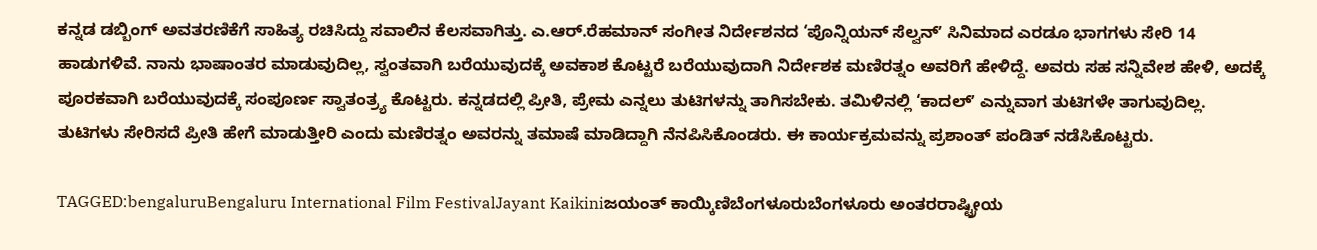ಕನ್ನಡ ಡಬ್ಬಿಂಗ್‌ ಅವತರಣಿಕೆಗೆ ಸಾಹಿತ್ಯ ರಚಿಸಿದ್ದು ಸವಾಲಿನ ಕೆಲಸವಾಗಿತ್ತು. ಎ.ಆರ್‌.ರೆಹಮಾನ್‌ ಸಂಗೀತ ನಿರ್ದೇಶನದ ‘ಪೊನ್ನಿಯನ್‌ ಸೆಲ್ವನ್‌ʼ ಸಿನಿಮಾದ ಎರಡೂ ಭಾಗಗಳು ಸೇರಿ 14 ಹಾಡುಗಳಿವೆ. ನಾನು ಭಾಷಾಂತರ ಮಾಡುವುದಿಲ್ಲ, ಸ್ವಂತವಾಗಿ ಬರೆಯುವುದಕ್ಕೆ ಅವಕಾಶ ಕೊಟ್ಟರೆ ಬರೆಯುವುದಾಗಿ ನಿರ್ದೇಶಕ ಮಣಿರತ್ನಂ ಅವರಿಗೆ ಹೇಳಿದ್ದೆ. ಅವರು ಸಹ ಸನ್ನಿವೇಶ ಹೇಳಿ, ಅದಕ್ಕೆ ಪೂರಕವಾಗಿ ಬರೆಯುವುದಕ್ಕೆ ಸಂಪೂರ್ಣ ಸ್ವಾತಂತ್ರ್ಯ ಕೊಟ್ಟರು. ಕನ್ನಡದಲ್ಲಿ ಪ್ರೀತಿ, ಪ್ರೇಮ ಎನ್ನಲು ತುಟಿಗಳನ್ನು ತಾಗಿಸಬೇಕು. ತಮಿಳಿನಲ್ಲಿ ‘ಕಾದಲ್‌ʼ ಎನ್ನುವಾಗ ತುಟಿಗಳೇ ತಾಗುವುದಿಲ್ಲ. ತುಟಿಗಳು ಸೇರಿಸದೆ ಪ್ರೀತಿ ಹೇಗೆ ಮಾಡುತ್ತೀರಿ ಎಂದು ಮಣಿರತ್ನಂ ಅವರನ್ನು ತಮಾಷೆ ಮಾಡಿದ್ದಾಗಿ ನೆನಪಿಸಿಕೊಂಡರು. ಈ ಕಾರ್ಯಕ್ರಮವನ್ನು ಪ್ರಶಾಂತ್‌ ಪಂಡಿತ್‌ ನಡೆಸಿಕೊಟ್ಟರು.

TAGGED:bengaluruBengaluru International Film FestivalJayant Kaikiniಜಯಂತ್ ಕಾಯ್ಕಿಣಿಬೆಂಗಳೂರುಬೆಂಗಳೂರು ಅಂತರರಾಷ್ಟ್ರೀಯ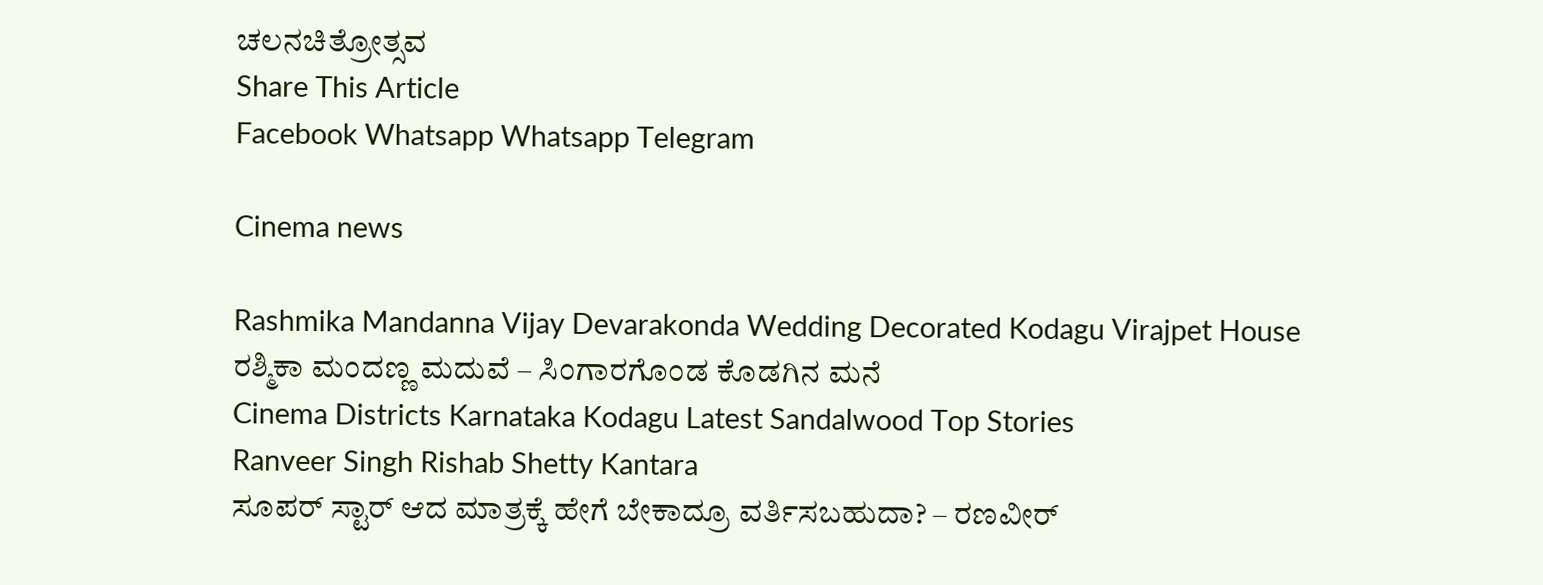ಚಲನಚಿತ್ರೋತ್ಸವ
Share This Article
Facebook Whatsapp Whatsapp Telegram

Cinema news

Rashmika Mandanna Vijay Devarakonda Wedding Decorated Kodagu Virajpet House
ರಶ್ಮಿಕಾ ಮಂದಣ್ಣ ಮದುವೆ – ಸಿಂಗಾರಗೊಂಡ ಕೊಡಗಿನ ಮನೆ
Cinema Districts Karnataka Kodagu Latest Sandalwood Top Stories
Ranveer Singh Rishab Shetty Kantara
ಸೂಪರ್ ಸ್ಟಾರ್ ಆದ ಮಾತ್ರಕ್ಕೆ ಹೇಗೆ ಬೇಕಾದ್ರೂ ವರ್ತಿಸಬಹುದಾ? – ರಣವೀರ್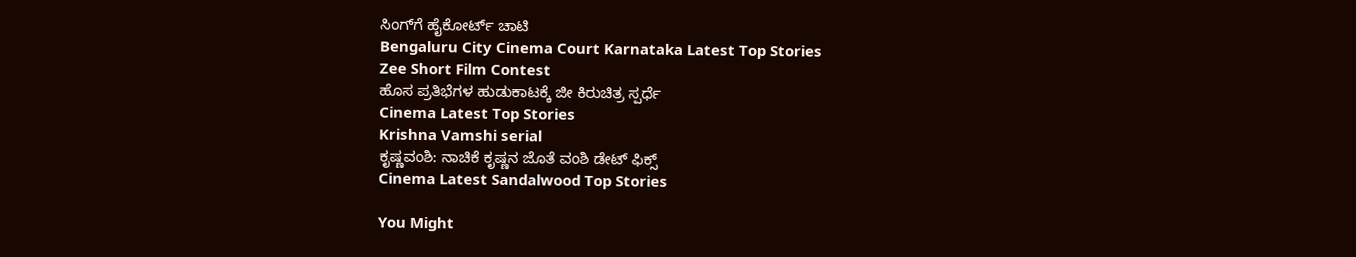ಸಿಂಗ್‌ಗೆ ಹೈಕೋರ್ಟ್ ಚಾಟಿ
Bengaluru City Cinema Court Karnataka Latest Top Stories
Zee Short Film Contest
ಹೊಸ ಪ್ರತಿಭೆಗಳ ಹುಡುಕಾಟಕ್ಕೆ ಜೀ ಕಿರುಚಿತ್ರ ಸ್ಪರ್ಧೆ
Cinema Latest Top Stories
Krishna Vamshi serial
ಕೃಷ್ಣವಂಶಿ: ನಾಚಿಕೆ ಕೃಷ್ಣನ ಜೊತೆ ವಂಶಿ ಡೇಟ್ ಫಿಕ್ಸ್
Cinema Latest Sandalwood Top Stories

You Might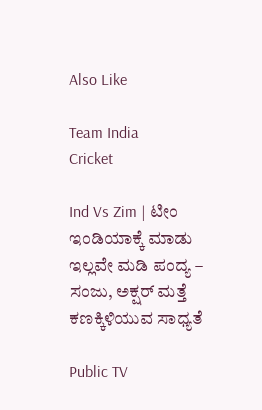Also Like

Team India
Cricket

Ind Vs Zim | ಟೀಂ ಇಂಡಿಯಾಕ್ಕೆ ಮಾಡು ಇಲ್ಲವೇ ಮಡಿ ಪಂದ್ಯ – ಸಂಜು, ಅಕ್ಷರ್‌ ಮತ್ತೆ ಕಣಕ್ಕಿಳಿಯುವ ಸಾಧ್ಯತೆ

Public TV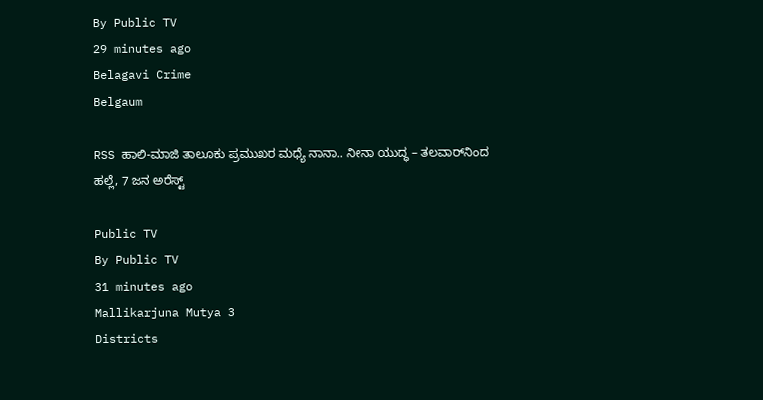By Public TV
29 minutes ago
Belagavi Crime
Belgaum

RSS ಹಾಲಿ-ಮಾಜಿ ತಾಲೂಕು ಪ್ರಮುಖರ ಮಧ್ಯೆ ನಾನಾ.. ನೀನಾ ಯುದ್ಧ – ತಲವಾರ್‌ನಿಂದ ಹಲ್ಲೆ, 7 ಜನ ಅರೆಸ್ಟ್

Public TV
By Public TV
31 minutes ago
Mallikarjuna Mutya 3
Districts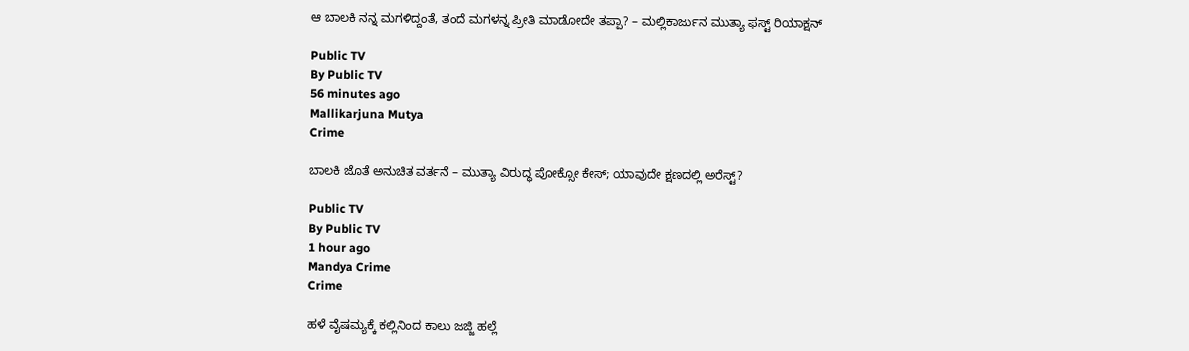ಆ ಬಾಲಕಿ ನನ್ನ ಮಗಳಿದ್ದಂತೆ, ತಂದೆ ಮಗಳನ್ನ ಪ್ರೀತಿ ಮಾಡೋದೇ ತಪ್ಪಾ? – ಮಲ್ಲಿಕಾರ್ಜುನ ಮುತ್ಯಾ ಫಸ್ಟ್‌ ರಿಯಾಕ್ಷನ್‌

Public TV
By Public TV
56 minutes ago
Mallikarjuna Mutya
Crime

ಬಾಲಕಿ ಜೊತೆ ಅನುಚಿತ ವರ್ತನೆ – ಮುತ್ಯಾ ವಿರುದ್ಧ ಪೋಕ್ಸೋ ಕೇಸ್; ಯಾವುದೇ ಕ್ಷಣದಲ್ಲಿ ಅರೆಸ್ಟ್‌?

Public TV
By Public TV
1 hour ago
Mandya Crime
Crime

ಹಳೆ ವೈಷಮ್ಯಕ್ಕೆ ಕಲ್ಲಿನಿಂದ ಕಾಲು ಜಜ್ಜಿ ಹಲ್ಲೆ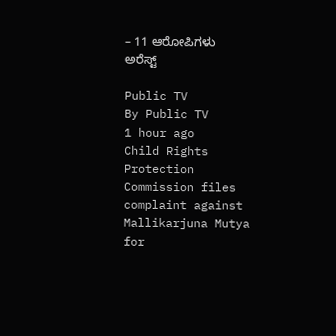– 11 ಆರೋಪಿಗಳು ಅರೆಸ್ಟ್

Public TV
By Public TV
1 hour ago
Child Rights Protection Commission files complaint against Mallikarjuna Mutya for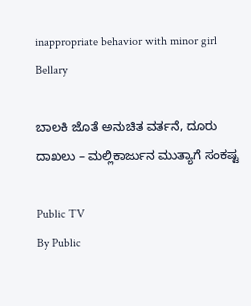inappropriate behavior with minor girl
Bellary

ಬಾಲಕಿ ಜೊತೆ ಅನುಚಿತ ವರ್ತನೆ, ದೂರು ದಾಖಲು – ಮಲ್ಲಿಕಾರ್ಜುನ ಮುತ್ಯಾಗೆ ಸಂಕಷ್ಟ

Public TV
By Public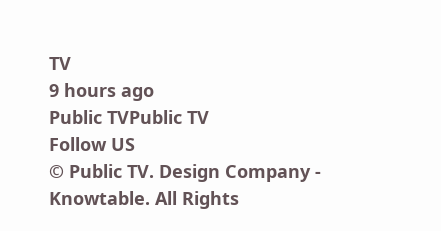TV
9 hours ago
Public TVPublic TV
Follow US
© Public TV. Design Company - Knowtable. All Rights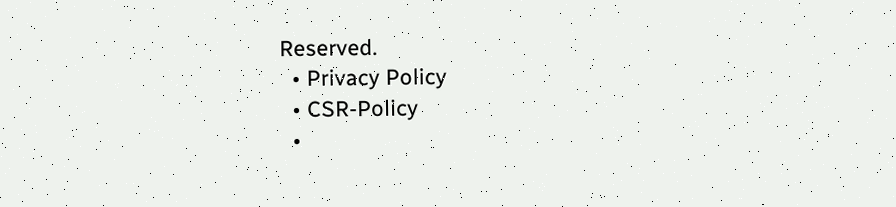Reserved.
  • Privacy Policy
  • CSR-Policy
  •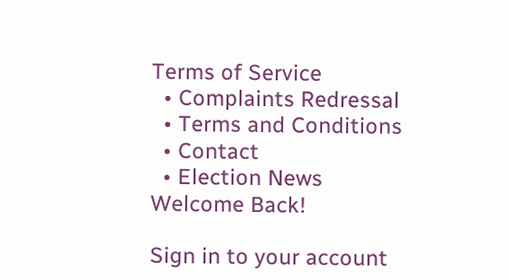Terms of Service
  • Complaints Redressal
  • Terms and Conditions
  • Contact
  • Election News
Welcome Back!

Sign in to your account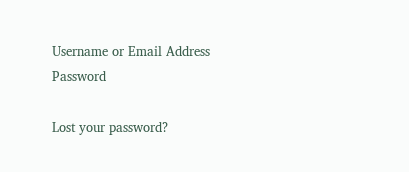Username or Email Address
Password

Lost your password?